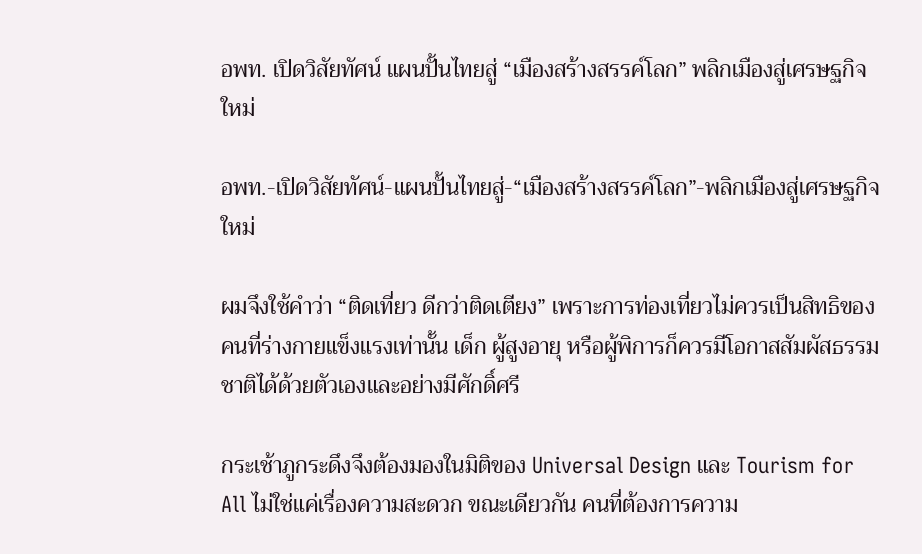อพท. เปิดวิสัยทัศน์ แผนปั้นไทยสู่ “เมืองสร้างสรรค์โลก” พลิกเมืองสู่เศรษฐกิจใหม่

อพท.-เปิดวิสัยทัศน์-แผนปั้นไทยสู่-“เมืองสร้างสรรค์โลก”-พลิกเมืองสู่เศรษฐกิจใหม่

ผมจึงใช้คำว่า “ติดเที่ยว ดีกว่าติดเตียง” เพราะการท่องเที่ยวไม่ควรเป็นสิทธิของคนที่ร่างกายแข็งแรงเท่านั้น เด็ก ผู้สูงอายุ หรือผู้พิการก็ควรมีโอกาสสัมผัสธรรมชาติได้ด้วยตัวเองและอย่างมีศักดิ์ศรี

กระเช้าภูกระดึงจึงต้องมองในมิติของ Universal Design และ Tourism for All ไม่ใช่แค่เรื่องความสะดวก ขณะเดียวกัน คนที่ต้องการความ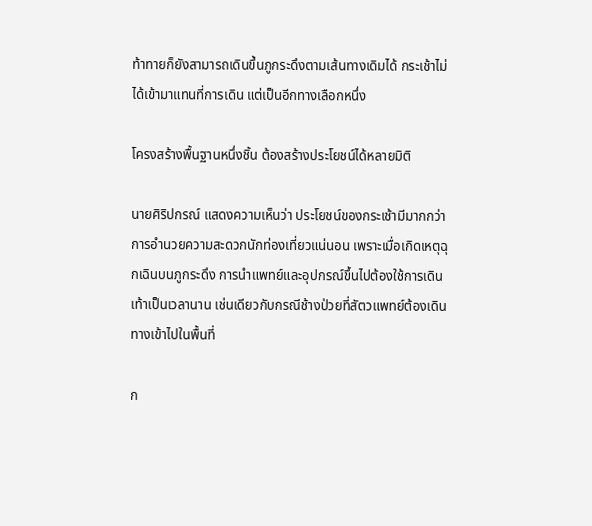ท้าทายก็ยังสามารถเดินขึ้นภูกระดึงตามเส้นทางเดิมได้ กระเช้าไม่ได้เข้ามาแทนที่การเดิน แต่เป็นอีกทางเลือกหนึ่ง

โครงสร้างพื้นฐานหนึ่งชิ้น ต้องสร้างประโยชน์ได้หลายมิติ

นายศิริปกรณ์ แสดงความเห็นว่า ประโยชน์ของกระเช้ามีมากกว่าการอำนวยความสะดวกนักท่องเที่ยวแน่นอน เพราะเมื่อเกิดเหตุฉุกเฉินบนภูกระดึง การนำแพทย์และอุปกรณ์ขึ้นไปต้องใช้การเดินเท้าเป็นเวลานาน เช่นเดียวกับกรณีช้างป่วยที่สัตวแพทย์ต้องเดินทางเข้าไปในพื้นที่

ก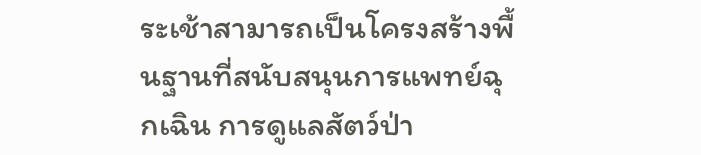ระเช้าสามารถเป็นโครงสร้างพื้นฐานที่สนับสนุนการแพทย์ฉุกเฉิน การดูแลสัตว์ป่า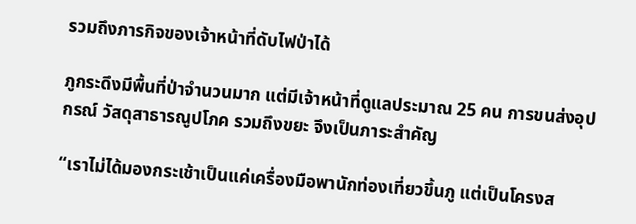รวมถึงภารกิจของเจ้าหน้าที่ดับไฟป่าได้

ภูกระดึงมีพื้นที่ป่าจำนวนมาก แต่มีเจ้าหน้าที่ดูแลประมาณ 25 คน การขนส่งอุปกรณ์ วัสดุสาธารณูปโภค รวมถึงขยะ จึงเป็นภาระสำคัญ

“เราไม่ได้มองกระเช้าเป็นแค่เครื่องมือพานักท่องเที่ยวขึ้นภู แต่เป็นโครงส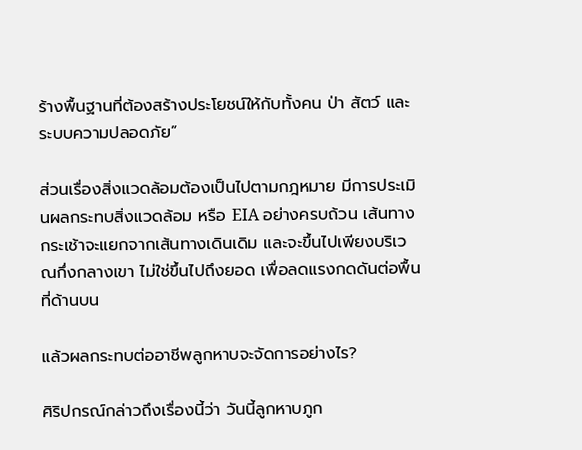ร้างพื้นฐานที่ต้องสร้างประโยชน์ให้กับทั้งคน ป่า สัตว์ และระบบความปลอดภัย”

ส่วนเรื่องสิ่งแวดล้อมต้องเป็นไปตามกฎหมาย มีการประเมินผลกระทบสิ่งแวดล้อม หรือ EIA อย่างครบถ้วน เส้นทางกระเช้าจะแยกจากเส้นทางเดินเดิม และจะขึ้นไปเพียงบริเวณกึ่งกลางเขา ไม่ใช่ขึ้นไปถึงยอด เพื่อลดแรงกดดันต่อพื้นที่ด้านบน

แล้วผลกระทบต่ออาชีพลูกหาบจะจัดการอย่างไร?

ศิริปกรณ์กล่าวถึงเรื่องนี้ว่า วันนี้ลูกหาบภูก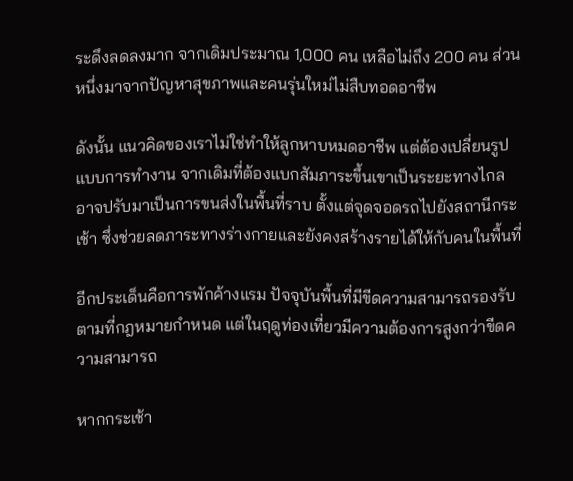ระดึงลดลงมาก จากเดิมประมาณ 1,000 คน เหลือไม่ถึง 200 คน ส่วนหนึ่งมาจากปัญหาสุขภาพและคนรุ่นใหม่ไม่สืบทอดอาชีพ

ดังนั้น แนวคิดของเราไม่ใช่ทำให้ลูกหาบหมดอาชีพ แต่ต้องเปลี่ยนรูปแบบการทำงาน จากเดิมที่ต้องแบกสัมภาระขึ้นเขาเป็นระยะทางไกล อาจปรับมาเป็นการขนส่งในพื้นที่ราบ ตั้งแต่จุดจอดรถไปยังสถานีกระเช้า ซึ่งช่วยลดภาระทางร่างกายและยังคงสร้างรายได้ให้กับคนในพื้นที่

อีกประเด็นคือการพักค้างแรม ปัจจุบันพื้นที่มีขีดความสามารถรองรับตามที่กฎหมายกำหนด แต่ในฤดูท่องเที่ยวมีความต้องการสูงกว่าขีดความสามารถ

หากกระเช้า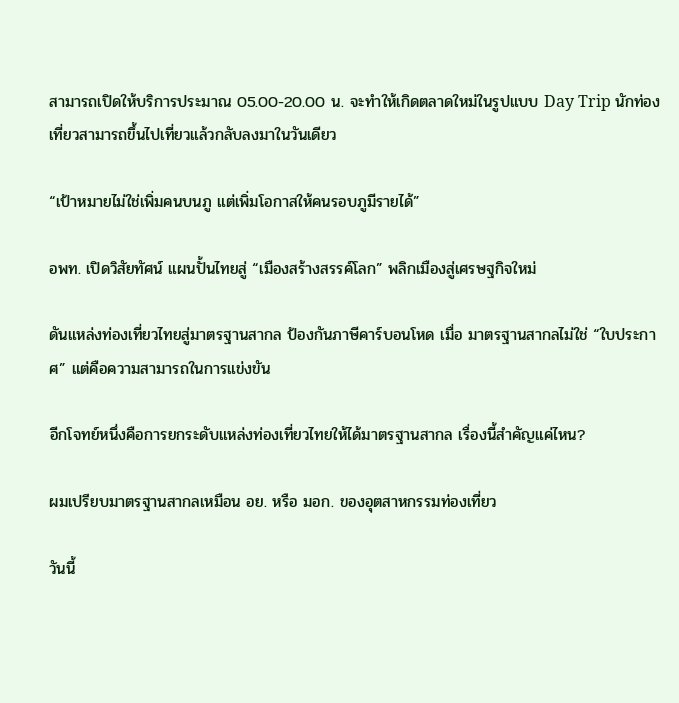สามารถเปิดให้บริการประมาณ 05.00-20.00 น. จะทำให้เกิดตลาดใหม่ในรูปแบบ Day Trip นักท่องเที่ยวสามารถขึ้นไปเที่ยวแล้วกลับลงมาในวันเดียว

“เป้าหมายไม่ใช่เพิ่มคนบนภู แต่เพิ่มโอกาสให้คนรอบภูมีรายได้”

อพท. เปิดวิสัยทัศน์ แผนปั้นไทยสู่ “เมืองสร้างสรรค์โลก” พลิกเมืองสู่เศรษฐกิจใหม่

ดันแหล่งท่องเที่ยวไทยสู่มาตรฐานสากล ป้องกันภาษีคาร์บอนโหด เมื่อ มาตรฐานสากลไม่ใช่ “ใบประกาศ” แต่คือความสามารถในการแข่งขัน

อีกโจทย์หนึ่งคือการยกระดับแหล่งท่องเที่ยวไทยให้ได้มาตรฐานสากล เรื่องนี้สำคัญแค่ไหน?

ผมเปรียบมาตรฐานสากลเหมือน อย. หรือ มอก. ของอุตสาหกรรมท่องเที่ยว

วันนี้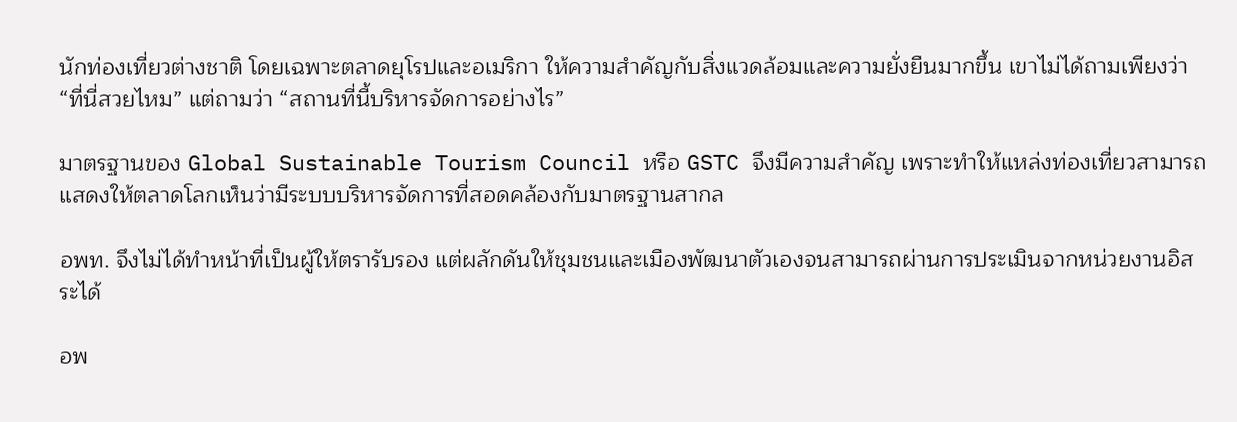นักท่องเที่ยวต่างชาติ โดยเฉพาะตลาดยุโรปและอเมริกา ให้ความสำคัญกับสิ่งแวดล้อมและความยั่งยืนมากขึ้น เขาไม่ได้ถามเพียงว่า “ที่นี่สวยไหม” แต่ถามว่า “สถานที่นี้บริหารจัดการอย่างไร”

มาตรฐานของ Global Sustainable Tourism Council หรือ GSTC จึงมีความสำคัญ เพราะทำให้แหล่งท่องเที่ยวสามารถแสดงให้ตลาดโลกเห็นว่ามีระบบบริหารจัดการที่สอดคล้องกับมาตรฐานสากล

อพท. จึงไม่ได้ทำหน้าที่เป็นผู้ให้ตรารับรอง แต่ผลักดันให้ชุมชนและเมืองพัฒนาตัวเองจนสามารถผ่านการประเมินจากหน่วยงานอิสระได้

อพ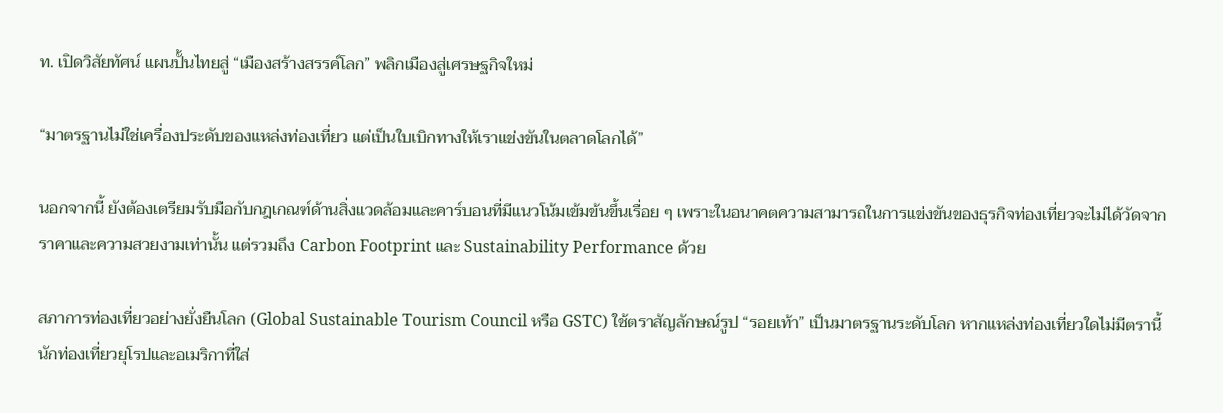ท. เปิดวิสัยทัศน์ แผนปั้นไทยสู่ “เมืองสร้างสรรค์โลก” พลิกเมืองสู่เศรษฐกิจใหม่

“มาตรฐานไม่ใช่เครื่องประดับของแหล่งท่องเที่ยว แต่เป็นใบเบิกทางให้เราแข่งขันในตลาดโลกได้”

นอกจากนี้ ยังต้องเตรียมรับมือกับกฎเกณฑ์ด้านสิ่งแวดล้อมและคาร์บอนที่มีแนวโน้มเข้มข้นขึ้นเรื่อย ๆ เพราะในอนาคตความสามารถในการแข่งขันของธุรกิจท่องเที่ยวจะไม่ได้วัดจากราคาและความสวยงามเท่านั้น แต่รวมถึง Carbon Footprint และ Sustainability Performance ด้วย

สภาการท่องเที่ยวอย่างยั่งยืนโลก (Global Sustainable Tourism Council หรือ GSTC) ใช้ตราสัญลักษณ์รูป “รอยเท้า” เป็นมาตรฐานระดับโลก หากแหล่งท่องเที่ยวใดไม่มีตรานี้ นักท่องเที่ยวยุโรปและอเมริกาที่ใส่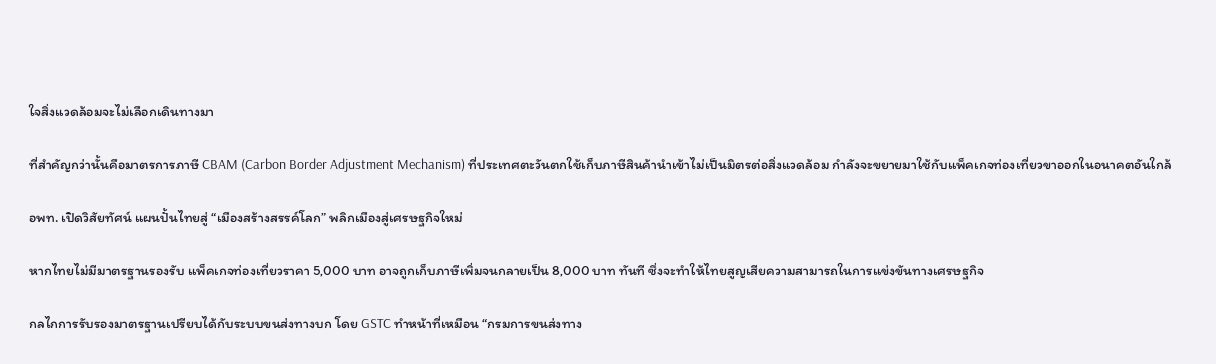ใจสิ่งแวดล้อมจะไม่เลือกเดินทางมา

ที่สำคัญกว่านั้นคือมาตรการภาษี CBAM (Carbon Border Adjustment Mechanism) ที่ประเทศตะวันตกใช้เก็บภาษีสินค้านำเข้าไม่เป็นมิตรต่อสิ่งแวดล้อม กำลังจะขยายมาใช้กับแพ็คเกจท่องเที่ยวขาออกในอนาคตอันใกล้

อพท. เปิดวิสัยทัศน์ แผนปั้นไทยสู่ “เมืองสร้างสรรค์โลก” พลิกเมืองสู่เศรษฐกิจใหม่

หากไทยไม่มีมาตรฐานรองรับ แพ็คเกจท่องเที่ยวราคา 5,000 บาท อาจถูกเก็บภาษีเพิ่มจนกลายเป็น 8,000 บาท ทันที ซึ่งจะทำให้ไทยสูญเสียความสามารถในการแข่งขันทางเศรษฐกิจ

กลไกการรับรองมาตรฐานเปรียบได้กับระบบขนส่งทางบก โดย GSTC ทำหน้าที่เหมือน “กรมการขนส่งทาง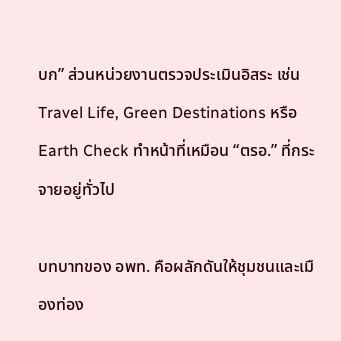บก” ส่วนหน่วยงานตรวจประเมินอิสระ เช่น Travel Life, Green Destinations หรือ Earth Check ทำหน้าที่เหมือน “ตรอ.” ที่กระจายอยู่ทั่วไป

บทบาทของ อพท. คือผลักดันให้ชุมชนและเมืองท่อง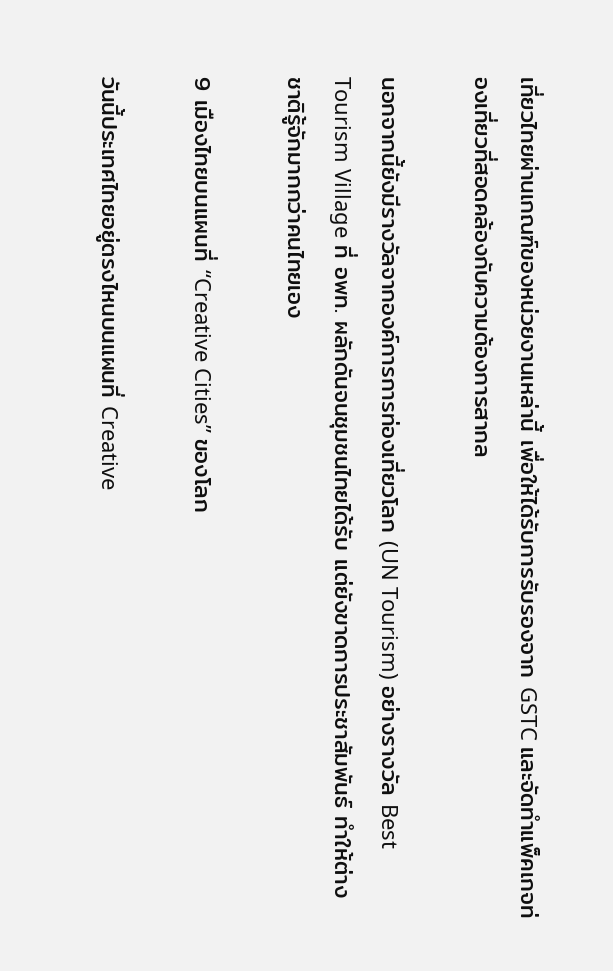เที่ยวไทยผ่านเกณฑ์ของหน่วยงานเหล่านี้ เพื่อให้ได้รับการรับรองจาก GSTC และจัดทำแพ็คเกจท่องเที่ยวที่สอดคล้องกับความต้องการสากล

นอกจากนี้ยังมีรางวัลจากองค์การการท่องเที่ยวโลก (UN Tourism) อย่างรางวัล Best Tourism Village ที่ อพท. ผลักดันจนชุมชนไทยได้รับ แต่ยังขาดการประชาสัมพันธ์ ทำให้ต่างชาติรู้จักมากกว่าคนไทยเอง

9 เมืองไทยบนแผนที่ “Creative Cities” ของโลก

วันนี้ประเทศไทยอยู่ตรงไหนบนแผนที่ Creative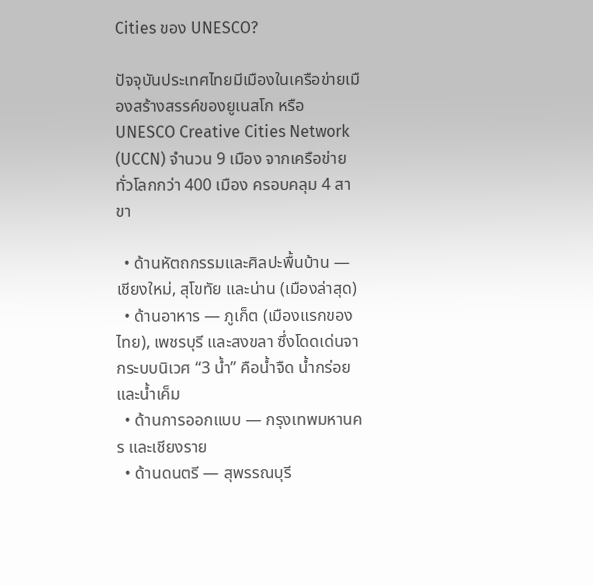Cities ของ UNESCO?

ปัจจุบันประเทศไทยมีเมืองในเครือข่ายเมืองสร้างสรรค์ของยูเนสโก หรือ UNESCO Creative Cities Network (UCCN) จำนวน 9 เมือง จากเครือข่ายทั่วโลกกว่า 400 เมือง ครอบคลุม 4 สาขา

  • ด้านหัตถกรรมและศิลปะพื้นบ้าน — เชียงใหม่, สุโขทัย และน่าน (เมืองล่าสุด)
  • ด้านอาหาร — ภูเก็ต (เมืองแรกของไทย), เพชรบุรี และสงขลา ซึ่งโดดเด่นจากระบบนิเวศ “3 น้ำ” คือน้ำจืด น้ำกร่อย และน้ำเค็ม
  • ด้านการออกแบบ — กรุงเทพมหานคร และเชียงราย
  • ด้านดนตรี — สุพรรณบุรี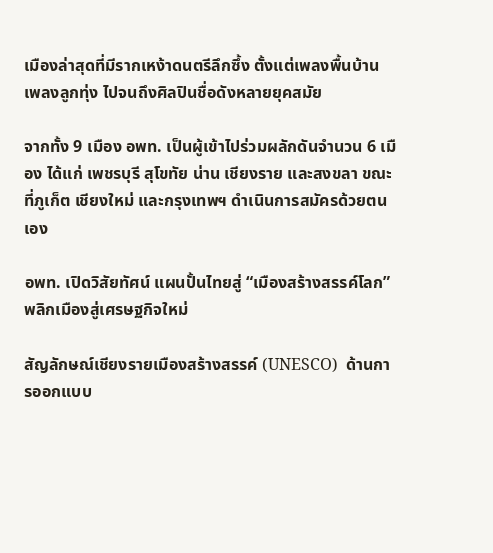เมืองล่าสุดที่มีรากเหง้าดนตรีลึกซึ้ง ตั้งแต่เพลงพื้นบ้าน เพลงลูกทุ่ง ไปจนถึงศิลปินชื่อดังหลายยุคสมัย

จากทั้ง 9 เมือง อพท. เป็นผู้เข้าไปร่วมผลักดันจำนวน 6 เมือง ได้แก่ เพชรบุรี สุโขทัย น่าน เชียงราย และสงขลา ขณะที่ภูเก็ต เชียงใหม่ และกรุงเทพฯ ดำเนินการสมัครด้วยตนเอง

อพท. เปิดวิสัยทัศน์ แผนปั้นไทยสู่ “เมืองสร้างสรรค์โลก” พลิกเมืองสู่เศรษฐกิจใหม่

สัญลักษณ์เชียงรายเมืองสร้างสรรค์ (UNESCO)  ด้านการออกแบบ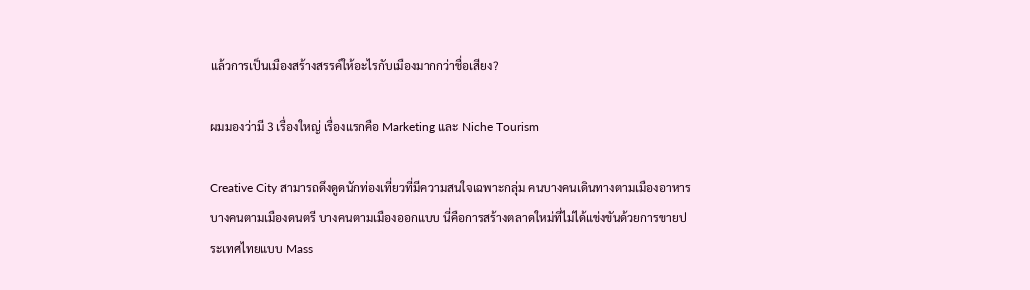แล้วการเป็นเมืองสร้างสรรค์ให้อะไรกับเมืองมากกว่าชื่อเสียง?

ผมมองว่ามี 3 เรื่องใหญ่ เรื่องแรกคือ Marketing และ Niche Tourism

Creative City สามารถดึงดูดนักท่องเที่ยวที่มีความสนใจเฉพาะกลุ่ม คนบางคนเดินทางตามเมืองอาหาร บางคนตามเมืองดนตรี บางคนตามเมืองออกแบบ นี่คือการสร้างตลาดใหม่ที่ไม่ได้แข่งขันด้วยการขายประเทศไทยแบบ Mass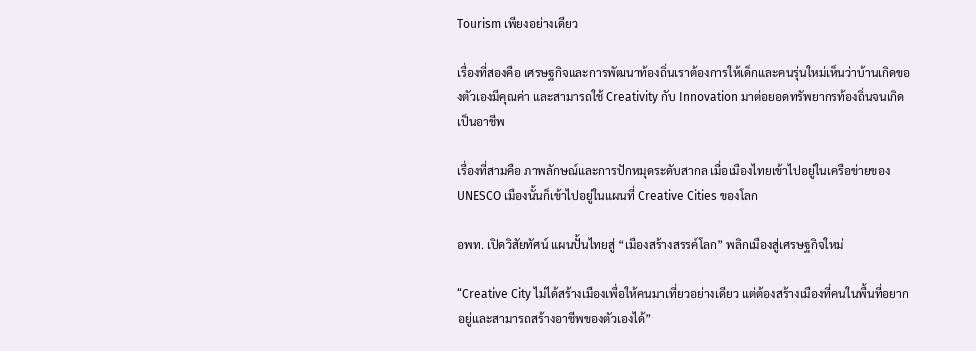Tourism เพียงอย่างเดียว

เรื่องที่สองคือ เศรษฐกิจและการพัฒนาท้องถิ่นเราต้องการให้เด็กและคนรุ่นใหม่เห็นว่าบ้านเกิดของตัวเองมีคุณค่า และสามารถใช้ Creativity กับ Innovation มาต่อยอดทรัพยากรท้องถิ่นจนเกิดเป็นอาชีพ

เรื่องที่สามคือ ภาพลักษณ์และการปักหมุดระดับสากล เมื่อเมืองไทยเข้าไปอยู่ในเครือข่ายของ UNESCO เมืองนั้นก็เข้าไปอยู่ในแผนที่ Creative Cities ของโลก

อพท. เปิดวิสัยทัศน์ แผนปั้นไทยสู่ “เมืองสร้างสรรค์โลก” พลิกเมืองสู่เศรษฐกิจใหม่

“Creative City ไม่ได้สร้างเมืองเพื่อให้คนมาเที่ยวอย่างเดียว แต่ต้องสร้างเมืองที่คนในพื้นที่อยากอยู่และสามารถสร้างอาชีพของตัวเองได้”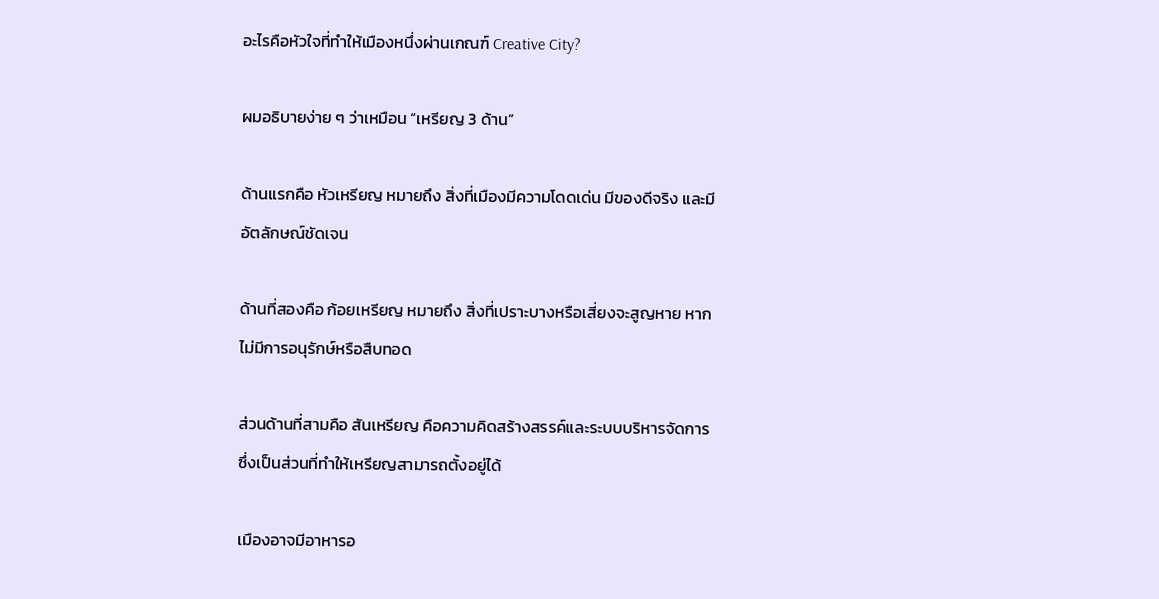อะไรคือหัวใจที่ทำให้เมืองหนึ่งผ่านเกณฑ์ Creative City?

ผมอธิบายง่าย ๆ ว่าเหมือน “เหรียญ 3 ด้าน”

ด้านแรกคือ หัวเหรียญ หมายถึง สิ่งที่เมืองมีความโดดเด่น มีของดีจริง และมีอัตลักษณ์ชัดเจน

ด้านที่สองคือ ก้อยเหรียญ หมายถึง สิ่งที่เปราะบางหรือเสี่ยงจะสูญหาย หากไม่มีการอนุรักษ์หรือสืบทอด

ส่วนด้านที่สามคือ สันเหรียญ คือความคิดสร้างสรรค์และระบบบริหารจัดการ ซึ่งเป็นส่วนที่ทำให้เหรียญสามารถตั้งอยู่ได้

เมืองอาจมีอาหารอ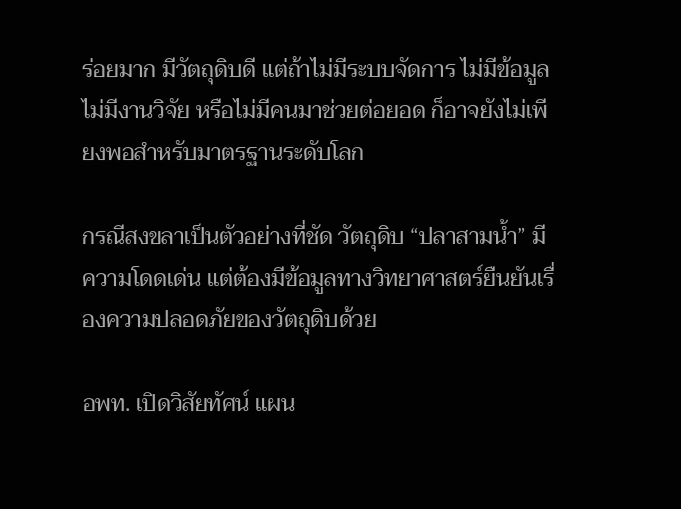ร่อยมาก มีวัตถุดิบดี แต่ถ้าไม่มีระบบจัดการ ไม่มีข้อมูล ไม่มีงานวิจัย หรือไม่มีคนมาช่วยต่อยอด ก็อาจยังไม่เพียงพอสำหรับมาตรฐานระดับโลก

กรณีสงขลาเป็นตัวอย่างที่ชัด วัตถุดิบ “ปลาสามน้ำ” มีความโดดเด่น แต่ต้องมีข้อมูลทางวิทยาศาสตร์ยืนยันเรื่องความปลอดภัยของวัตถุดิบด้วย

อพท. เปิดวิสัยทัศน์ แผน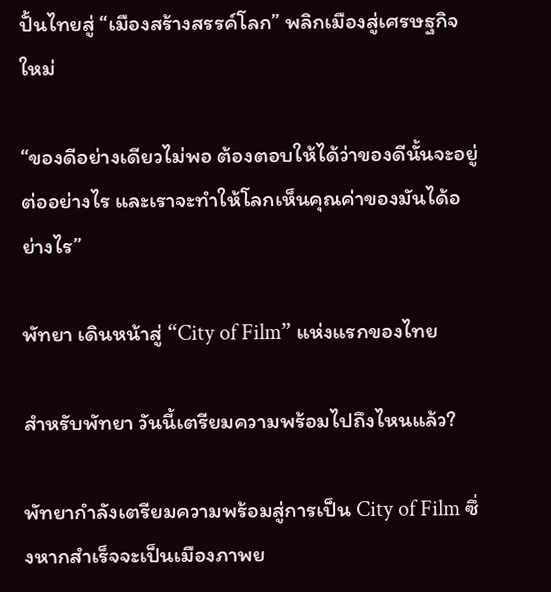ปั้นไทยสู่ “เมืองสร้างสรรค์โลก” พลิกเมืองสู่เศรษฐกิจใหม่

“ของดีอย่างเดียวไม่พอ ต้องตอบให้ได้ว่าของดีนั้นจะอยู่ต่ออย่างไร และเราจะทำให้โลกเห็นคุณค่าของมันได้อย่างไร”

พัทยา เดินหน้าสู่ “City of Film” แห่งแรกของไทย

สำหรับพัทยา วันนี้เตรียมความพร้อมไปถึงไหนแล้ว?

พัทยากำลังเตรียมความพร้อมสู่การเป็น City of Film ซึ่งหากสำเร็จจะเป็นเมืองภาพย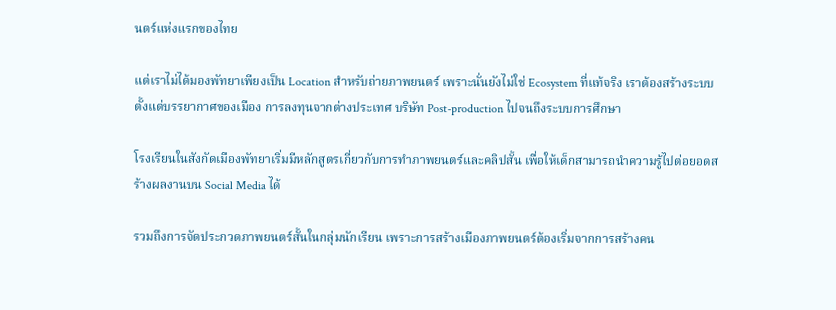นตร์แห่งแรกของไทย

แต่เราไม่ได้มองพัทยาเพียงเป็น Location สำหรับถ่ายภาพยนตร์ เพราะนั่นยังไม่ใช่ Ecosystem ที่แท้จริง เราต้องสร้างระบบตั้งแต่บรรยากาศของเมือง การลงทุนจากต่างประเทศ บริษัท Post-production ไปจนถึงระบบการศึกษา

โรงเรียนในสังกัดเมืองพัทยาเริ่มมีหลักสูตรเกี่ยวกับการทำภาพยนตร์และคลิปสั้น เพื่อให้เด็กสามารถนำความรู้ไปต่อยอดสร้างผลงานบน Social Media ได้

รวมถึงการจัดประกวดภาพยนตร์สั้นในกลุ่มนักเรียน เพราะการสร้างเมืองภาพยนตร์ต้องเริ่มจากการสร้างคน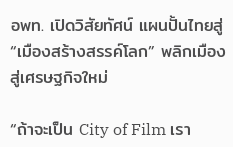อพท. เปิดวิสัยทัศน์ แผนปั้นไทยสู่ “เมืองสร้างสรรค์โลก” พลิกเมืองสู่เศรษฐกิจใหม่

“ถ้าจะเป็น City of Film เรา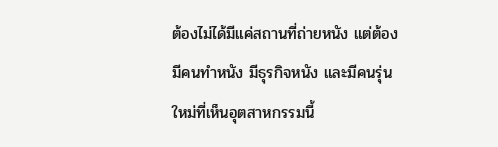ต้องไม่ได้มีแค่สถานที่ถ่ายหนัง แต่ต้องมีคนทำหนัง มีธุรกิจหนัง และมีคนรุ่นใหม่ที่เห็นอุตสาหกรรมนี้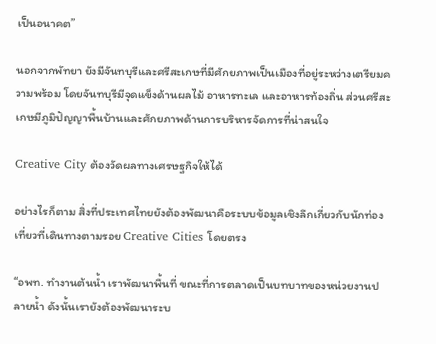เป็นอนาคต”

นอกจากพัทยา ยังมีจันทบุรีและศรีสะเกษที่มีศักยภาพเป็นเมืองที่อยู่ระหว่างเตรียมความพร้อม โดยจันทบุรีมีจุดแข็งด้านผลไม้ อาหารทะเล และอาหารท้องถิ่น ส่วนศรีสะเกษมีภูมิปัญญาพื้นบ้านและศักยภาพด้านการบริหารจัดการที่น่าสนใจ

Creative City ต้องวัดผลทางเศรษฐกิจให้ได้

อย่างไรก็ตาม สิ่งที่ประเทศไทยยังต้องพัฒนาคือระบบข้อมูลเชิงลึกเกี่ยวกับนักท่องเที่ยวที่เดินทางตามรอย Creative Cities โดยตรง

“อพท. ทำงานต้นน้ำ เราพัฒนาพื้นที่ ขณะที่การตลาดเป็นบทบาทของหน่วยงานปลายน้ำ ดังนั้นเรายังต้องพัฒนาระบ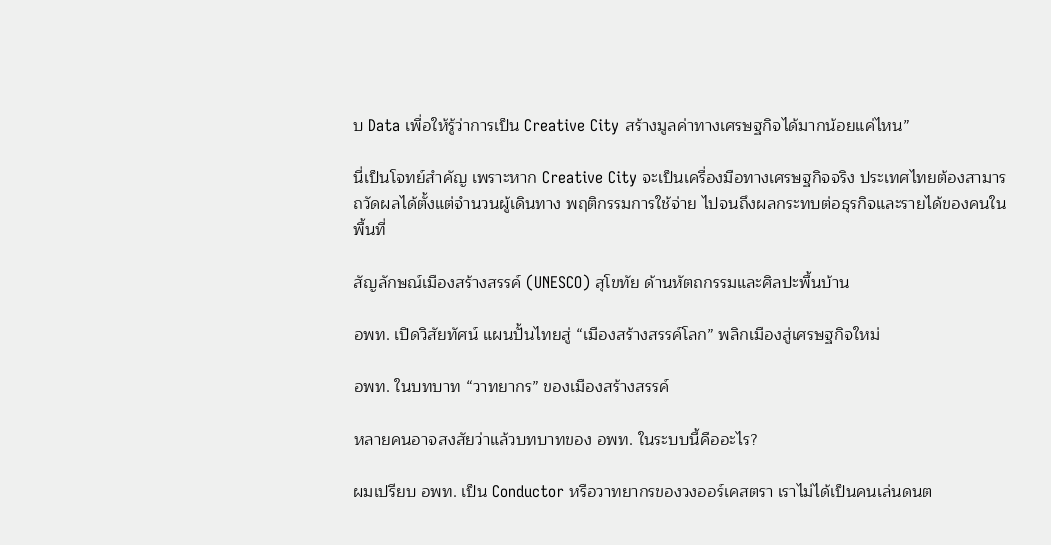บ Data เพื่อให้รู้ว่าการเป็น Creative City สร้างมูลค่าทางเศรษฐกิจได้มากน้อยแค่ไหน”

นี่เป็นโจทย์สำคัญ เพราะหาก Creative City จะเป็นเครื่องมือทางเศรษฐกิจจริง ประเทศไทยต้องสามารถวัดผลได้ตั้งแต่จำนวนผู้เดินทาง พฤติกรรมการใช้จ่าย ไปจนถึงผลกระทบต่อธุรกิจและรายได้ของคนในพื้นที่

สัญลักษณ์เมืองสร้างสรรค์ (UNESCO) สุโขทัย ด้านหัตถกรรมและศิลปะพื้นบ้าน

อพท. เปิดวิสัยทัศน์ แผนปั้นไทยสู่ “เมืองสร้างสรรค์โลก” พลิกเมืองสู่เศรษฐกิจใหม่

อพท. ในบทบาท “วาทยากร” ของเมืองสร้างสรรค์

หลายคนอาจสงสัยว่าแล้วบทบาทของ อพท. ในระบบนี้คืออะไร?

ผมเปรียบ อพท. เป็น Conductor หรือวาทยากรของวงออร์เคสตรา เราไม่ได้เป็นคนเล่นดนต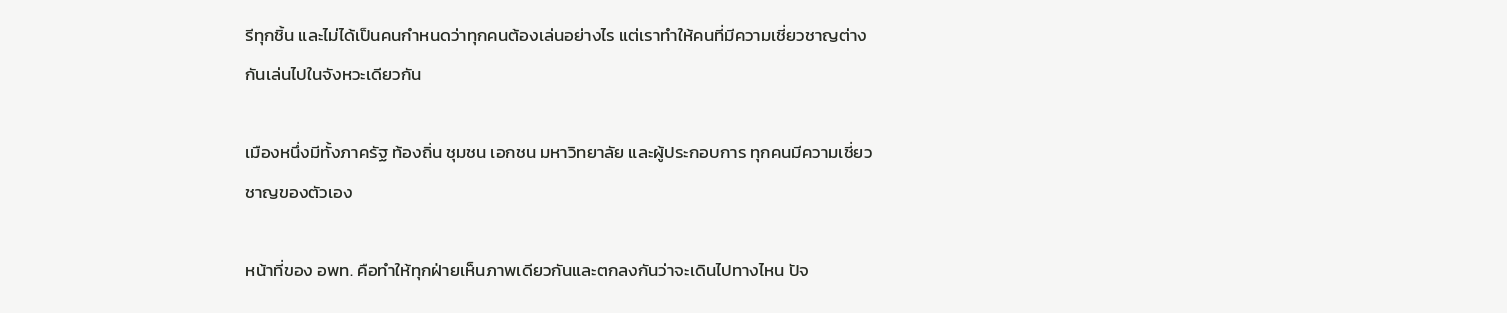รีทุกชิ้น และไม่ได้เป็นคนกำหนดว่าทุกคนต้องเล่นอย่างไร แต่เราทำให้คนที่มีความเชี่ยวชาญต่างกันเล่นไปในจังหวะเดียวกัน

เมืองหนึ่งมีทั้งภาครัฐ ท้องถิ่น ชุมชน เอกชน มหาวิทยาลัย และผู้ประกอบการ ทุกคนมีความเชี่ยวชาญของตัวเอง

หน้าที่ของ อพท. คือทำให้ทุกฝ่ายเห็นภาพเดียวกันและตกลงกันว่าจะเดินไปทางไหน ปัจ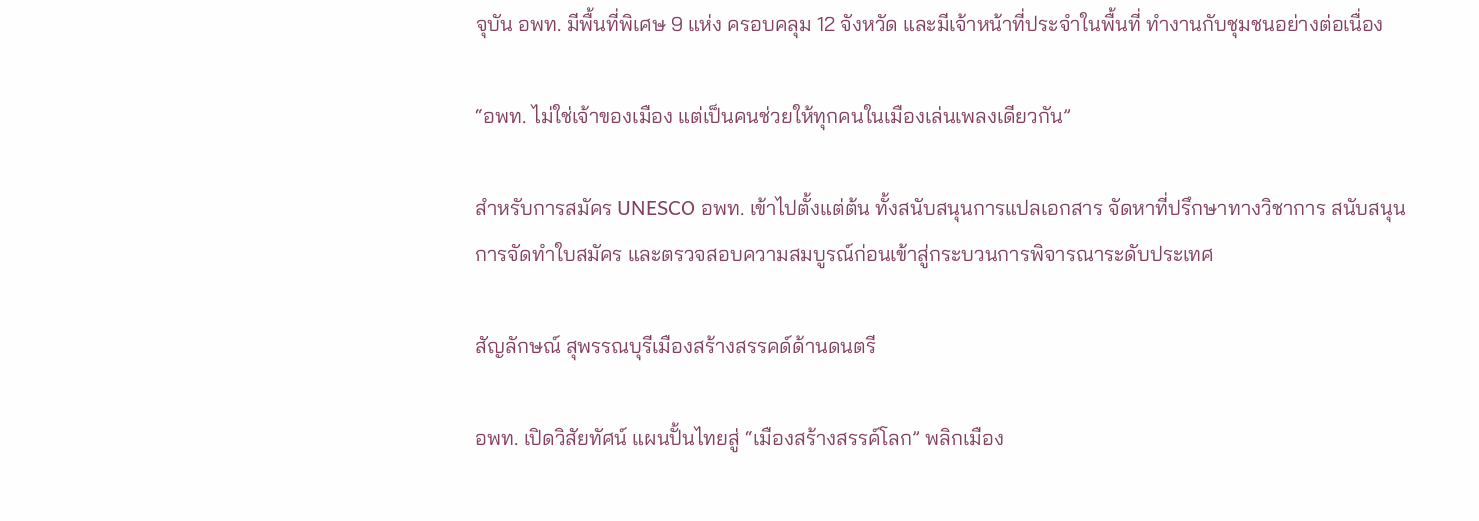จุบัน อพท. มีพื้นที่พิเศษ 9 แห่ง ครอบคลุม 12 จังหวัด และมีเจ้าหน้าที่ประจำในพื้นที่ ทำงานกับชุมชนอย่างต่อเนื่อง

“อพท. ไม่ใช่เจ้าของเมือง แต่เป็นคนช่วยให้ทุกคนในเมืองเล่นเพลงเดียวกัน”

สำหรับการสมัคร UNESCO อพท. เข้าไปตั้งแต่ต้น ทั้งสนับสนุนการแปลเอกสาร จัดหาที่ปรึกษาทางวิชาการ สนับสนุนการจัดทำใบสมัคร และตรวจสอบความสมบูรณ์ก่อนเข้าสู่กระบวนการพิจารณาระดับประเทศ

สัญลักษณ์ สุพรรณบุรีเมืองสร้างสรรคด์ด้านดนตรี

อพท. เปิดวิสัยทัศน์ แผนปั้นไทยสู่ “เมืองสร้างสรรค์โลก” พลิกเมือง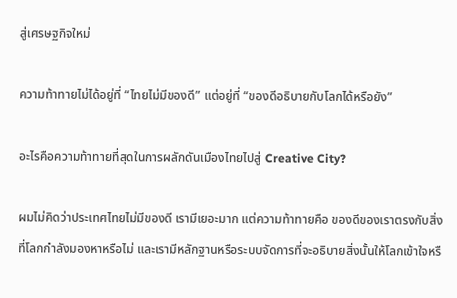สู่เศรษฐกิจใหม่

ความท้าทายไม่ได้อยู่ที่ “ไทยไม่มีของดี” แต่อยู่ที่ “ของดีอธิบายกับโลกได้หรือยัง”

อะไรคือความท้าทายที่สุดในการผลักดันเมืองไทยไปสู่ Creative City?

ผมไม่คิดว่าประเทศไทยไม่มีของดี เรามีเยอะมาก แต่ความท้าทายคือ ของดีของเราตรงกับสิ่งที่โลกกำลังมองหาหรือไม่ และเรามีหลักฐานหรือระบบจัดการที่จะอธิบายสิ่งนั้นให้โลกเข้าใจหรื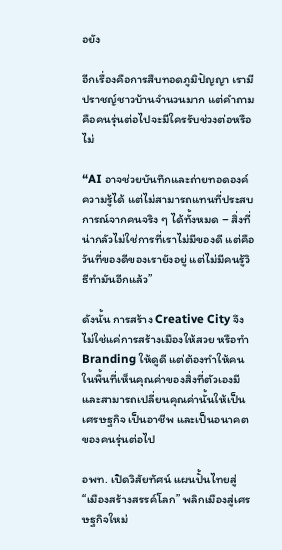อยัง

อีกเรื่องคือการสืบทอดภูมิปัญญา เรามีปราชญ์ชาวบ้านจำนวนมาก แต่คำถามคือคนรุ่นต่อไปจะมีใครรับช่วงต่อหรือไม่

“AI อาจช่วยบันทึกและถ่ายทอดองค์ความรู้ได้ แต่ไม่สามารถแทนที่ประสบการณ์จากคนจริง ๆ ได้ทั้งหมด – สิ่งที่น่ากลัวไม่ใช่การที่เราไม่มีของดี แต่คือวันที่ของดีของเรายังอยู่ แต่ไม่มีคนรู้วิธีทำมันอีกแล้ว”

ดังนั้น การสร้าง Creative City จึงไม่ใช่แค่การสร้างเมืองให้สวย หรือทำ Branding ให้ดูดี แต่ต้องทำให้คนในพื้นที่เห็นคุณค่าของสิ่งที่ตัวเองมี และสามารถเปลี่ยนคุณค่านั้นให้เป็นเศรษฐกิจ เป็นอาชีพ และเป็นอนาคตของคนรุ่นต่อไป

อพท. เปิดวิสัยทัศน์ แผนปั้นไทยสู่ “เมืองสร้างสรรค์โลก” พลิกเมืองสู่เศรษฐกิจใหม่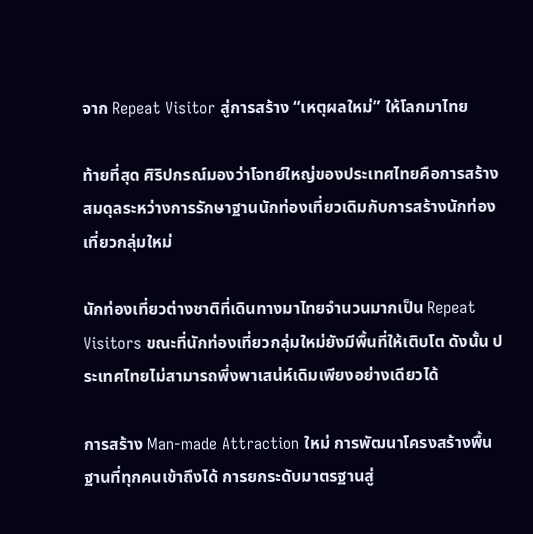จาก Repeat Visitor สู่การสร้าง “เหตุผลใหม่” ให้โลกมาไทย

ท้ายที่สุด ศิริปกรณ์มองว่าโจทย์ใหญ่ของประเทศไทยคือการสร้างสมดุลระหว่างการรักษาฐานนักท่องเที่ยวเดิมกับการสร้างนักท่องเที่ยวกลุ่มใหม่

นักท่องเที่ยวต่างชาติที่เดินทางมาไทยจำนวนมากเป็น Repeat Visitors ขณะที่นักท่องเที่ยวกลุ่มใหม่ยังมีพื้นที่ให้เติบโต ดังนั้น ประเทศไทยไม่สามารถพึ่งพาเสน่ห์เดิมเพียงอย่างเดียวได้

การสร้าง Man-made Attraction ใหม่ การพัฒนาโครงสร้างพื้นฐานที่ทุกคนเข้าถึงได้ การยกระดับมาตรฐานสู่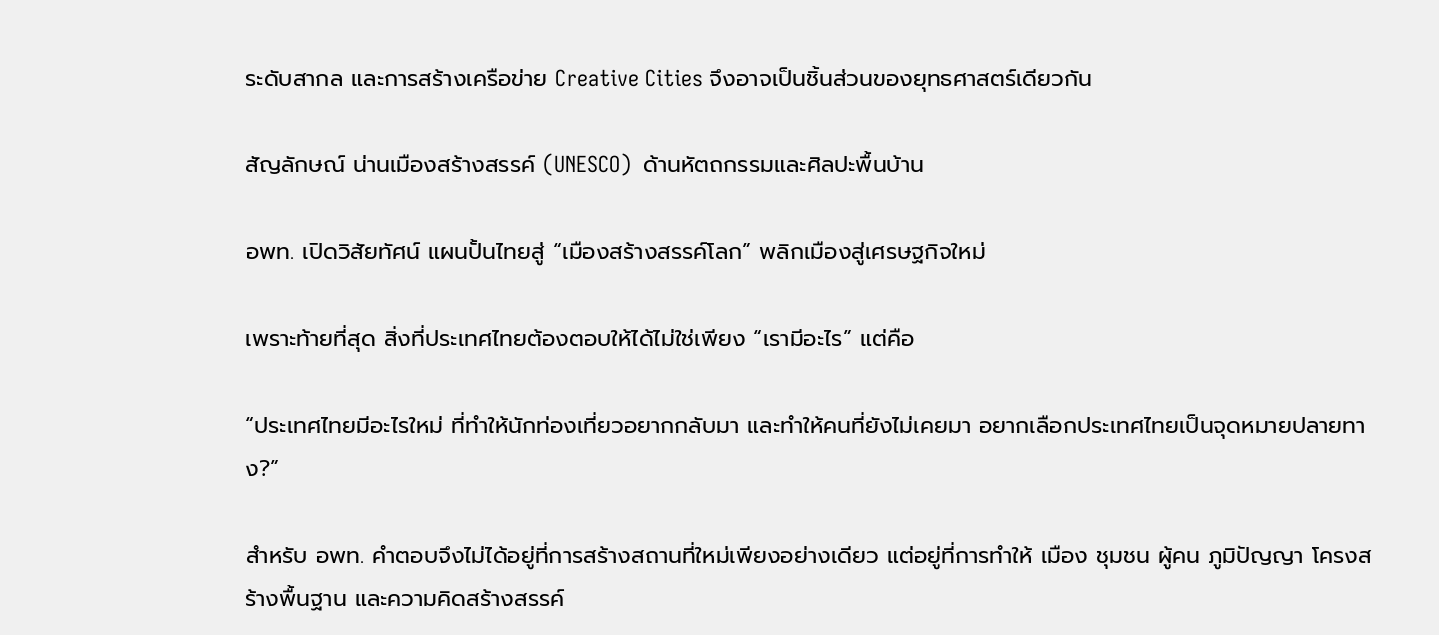ระดับสากล และการสร้างเครือข่าย Creative Cities จึงอาจเป็นชิ้นส่วนของยุทธศาสตร์เดียวกัน

สัญลักษณ์ น่านเมืองสร้างสรรค์ (UNESCO)  ด้านหัตถกรรมและศิลปะพื้นบ้าน

อพท. เปิดวิสัยทัศน์ แผนปั้นไทยสู่ “เมืองสร้างสรรค์โลก” พลิกเมืองสู่เศรษฐกิจใหม่

เพราะท้ายที่สุด สิ่งที่ประเทศไทยต้องตอบให้ได้ไม่ใช่เพียง “เรามีอะไร” แต่คือ

“ประเทศไทยมีอะไรใหม่ ที่ทำให้นักท่องเที่ยวอยากกลับมา และทำให้คนที่ยังไม่เคยมา อยากเลือกประเทศไทยเป็นจุดหมายปลายทาง?”

สำหรับ อพท. คำตอบจึงไม่ได้อยู่ที่การสร้างสถานที่ใหม่เพียงอย่างเดียว แต่อยู่ที่การทำให้ เมือง ชุมชน ผู้คน ภูมิปัญญา โครงสร้างพื้นฐาน และความคิดสร้างสรรค์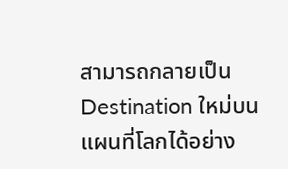สามารถกลายเป็น Destination ใหม่บนแผนที่โลกได้อย่าง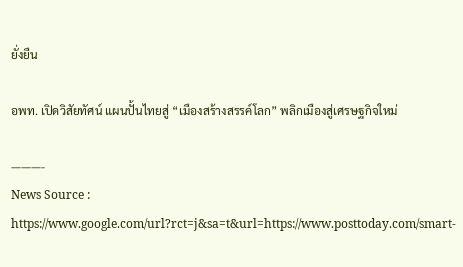ยั่งยืน

อพท. เปิดวิสัยทัศน์ แผนปั้นไทยสู่ “เมืองสร้างสรรค์โลก” พลิกเมืองสู่เศรษฐกิจใหม่

———-
News Source : https://www.google.com/url?rct=j&sa=t&url=https://www.posttoday.com/smart-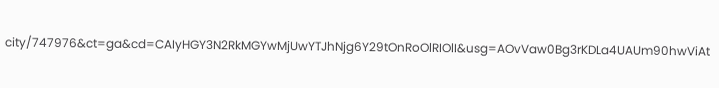city/747976&ct=ga&cd=CAIyHGY3N2RkMGYwMjUwYTJhNjg6Y29tOnRoOlRIOlI&usg=AOvVaw0Bg3rKDLa4UAUm90hwViAt